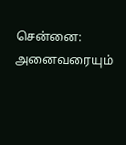சென்னை: அனைவரையும்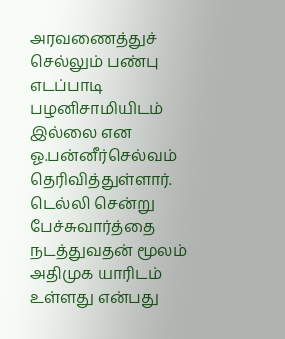அரவணைத்துச் செல்லும் பண்பு எடப்பாடி பழனிசாமியிடம் இல்லை என ஓ.பன்னீர்செல்வம் தெரிவித்துள்ளார். டெல்லி சென்று பேச்சுவார்த்தை நடத்துவதன் மூலம் அதிமுக யாரிடம் உள்ளது என்பது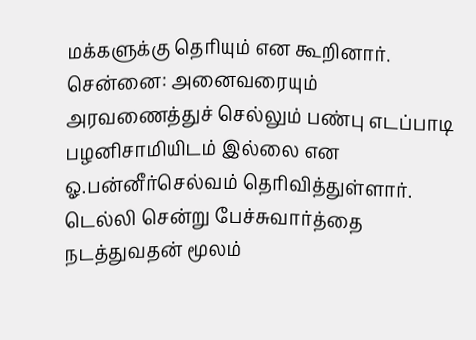மக்களுக்கு தெரியும் என கூறினார்.
சென்னை: அனைவரையும் அரவணைத்துச் செல்லும் பண்பு எடப்பாடி பழனிசாமியிடம் இல்லை என ஓ.பன்னீர்செல்வம் தெரிவித்துள்ளார். டெல்லி சென்று பேச்சுவார்த்தை நடத்துவதன் மூலம்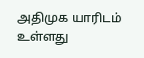அதிமுக யாரிடம் உள்ளது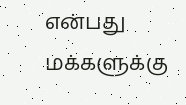என்பது மக்களுக்கு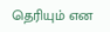தெரியும் என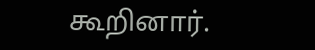கூறினார்.